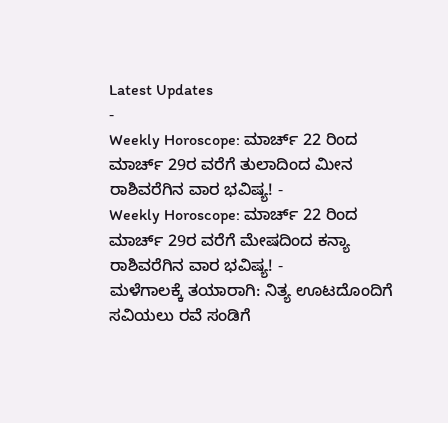Latest Updates
-
Weekly Horoscope: ಮಾರ್ಚ್ 22 ರಿಂದ ಮಾರ್ಚ್ 29ರ ವರೆಗೆ ತುಲಾದಿಂದ ಮೀನ ರಾಶಿವರೆಗಿನ ವಾರ ಭವಿಷ್ಯ! -
Weekly Horoscope: ಮಾರ್ಚ್ 22 ರಿಂದ ಮಾರ್ಚ್ 29ರ ವರೆಗೆ ಮೇಷದಿಂದ ಕನ್ಯಾ ರಾಶಿವರೆಗಿನ ವಾರ ಭವಿಷ್ಯ! -
ಮಳೆಗಾಲಕ್ಕೆ ತಯಾರಾಗಿ: ನಿತ್ಯ ಊಟದೊಂದಿಗೆ ಸವಿಯಲು ರವೆ ಸಂಡಿಗೆ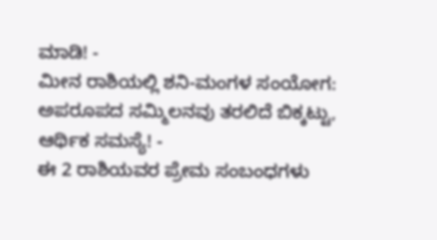ಮಾಡಿ! -
ಮೀನ ರಾಶಿಯಲ್ಲಿ ಶನಿ-ಮಂಗಳ ಸಂಯೋಗ: ಅಪರೂಪದ ಸಮ್ಮಿಲನವು ತರಲಿದೆ ಬಿಕ್ಕಟ್ಟು, ಆರ್ಥಿಕ ಸಮಸ್ಯೆ! -
ಈ 2 ರಾಶಿಯವರ ಪ್ರೇಮ ಸಂಬಂಧಗಳು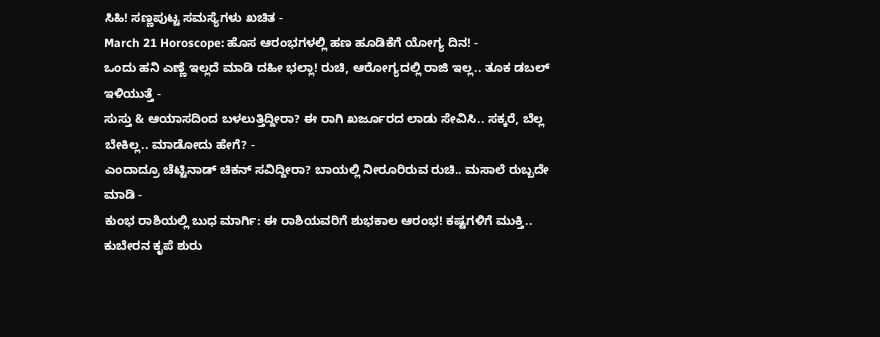ಸಿಹಿ! ಸಣ್ಣಪುಟ್ಟ ಸಮಸ್ಯೆಗಳು ಖಚಿತ -
March 21 Horoscope: ಹೊಸ ಆರಂಭಗಳಲ್ಲಿ ಹಣ ಹೂಡಿಕೆಗೆ ಯೋಗ್ಯ ದಿನ! -
ಒಂದು ಹನಿ ಎಣ್ಣೆ ಇಲ್ಲದೆ ಮಾಡಿ ದಹೀ ಭಲ್ಲಾ! ರುಚಿ, ಆರೋಗ್ಯದಲ್ಲಿ ರಾಜಿ ಇಲ್ಲ.. ತೂಕ ಡಬಲ್ ಇಳಿಯುತ್ತೆ -
ಸುಸ್ತು & ಆಯಾಸದಿಂದ ಬಳಲುತ್ತಿದ್ದೀರಾ? ಈ ರಾಗಿ ಖರ್ಜೂರದ ಲಾಡು ಸೇವಿಸಿ.. ಸಕ್ಕರೆ, ಬೆಲ್ಲ ಬೇಕಿಲ್ಲ.. ಮಾಡೋದು ಹೇಗೆ? -
ಎಂದಾದ್ರೂ ಚೆಟ್ಟಿನಾಡ್ ಚಿಕನ್ ಸವಿದ್ದೀರಾ? ಬಾಯಲ್ಲಿ ನೀರೂರಿರುವ ರುಚಿ.. ಮಸಾಲೆ ರುಬ್ಬದೇ ಮಾಡಿ -
ಕುಂಭ ರಾಶಿಯಲ್ಲಿ ಬುಧ ಮಾರ್ಗಿ: ಈ ರಾಶಿಯವರಿಗೆ ಶುಭಕಾಲ ಆರಂಭ! ಕಷ್ಟಗಳಿಗೆ ಮುಕ್ತಿ.. ಕುಬೇರನ ಕೃಪೆ ಶುರು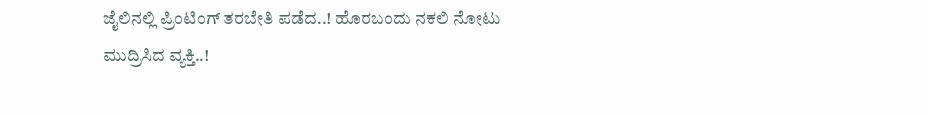ಜೈಲಿನಲ್ಲಿ ಪ್ರಿಂಟಿಂಗ್ ತರಬೇತಿ ಪಡೆದ..! ಹೊರಬಂದು ನಕಲಿ ನೋಟು ಮುದ್ರಿಸಿದ ವ್ಯಕ್ತಿ..!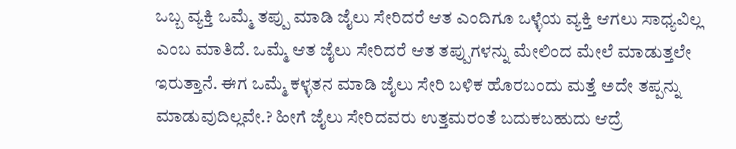ಒಬ್ಬ ವ್ಯಕ್ತಿ ಒಮ್ಮೆ ತಪ್ಪು ಮಾಡಿ ಜೈಲು ಸೇರಿದರೆ ಆತ ಎಂದಿಗೂ ಒಳ್ಳೆಯ ವ್ಯಕ್ತಿ ಆಗಲು ಸಾಧ್ಯವಿಲ್ಲ ಎಂಬ ಮಾತಿದೆ. ಒಮ್ಮೆ ಆತ ಜೈಲು ಸೇರಿದರೆ ಆತ ತಪ್ಪುಗಳನ್ನು ಮೇಲಿಂದ ಮೇಲೆ ಮಾಡುತ್ತಲೇ ಇರುತ್ತಾನೆ. ಈಗ ಒಮ್ಮೆ ಕಳ್ಳತನ ಮಾಡಿ ಜೈಲು ಸೇರಿ ಬಳಿಕ ಹೊರಬಂದು ಮತ್ತೆ ಅದೇ ತಪ್ಪನ್ನು ಮಾಡುವುದಿಲ್ಲವೇ.? ಹೀಗೆ ಜೈಲು ಸೇರಿದವರು ಉತ್ತಮರಂತೆ ಬದುಕಬಹುದು ಆದ್ರೆ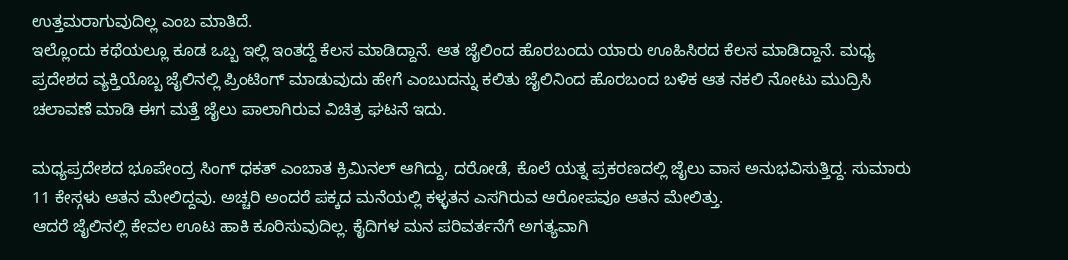ಉತ್ತಮರಾಗುವುದಿಲ್ಲ ಎಂಬ ಮಾತಿದೆ.
ಇಲ್ಲೊಂದು ಕಥೆಯಲ್ಲೂ ಕೂಡ ಒಬ್ಬ ಇಲ್ಲಿ ಇಂತದ್ದೆ ಕೆಲಸ ಮಾಡಿದ್ದಾನೆ. ಆತ ಜೈಲಿಂದ ಹೊರಬಂದು ಯಾರು ಊಹಿಸಿರದ ಕೆಲಸ ಮಾಡಿದ್ದಾನೆ. ಮಧ್ಯ ಪ್ರದೇಶದ ವ್ಯಕ್ತಿಯೊಬ್ಬ ಜೈಲಿನಲ್ಲಿ ಪ್ರಿಂಟಿಂಗ್ ಮಾಡುವುದು ಹೇಗೆ ಎಂಬುದನ್ನು ಕಲಿತು ಜೈಲಿನಿಂದ ಹೊರಬಂದ ಬಳಿಕ ಆತ ನಕಲಿ ನೋಟು ಮುದ್ರಿಸಿ ಚಲಾವಣೆ ಮಾಡಿ ಈಗ ಮತ್ತೆ ಜೈಲು ಪಾಲಾಗಿರುವ ವಿಚಿತ್ರ ಘಟನೆ ಇದು.

ಮಧ್ಯಪ್ರದೇಶದ ಭೂಪೇಂದ್ರ ಸಿಂಗ್ ಧಕತ್ ಎಂಬಾತ ಕ್ರಿಮಿನಲ್ ಆಗಿದ್ದು, ದರೋಡೆ, ಕೊಲೆ ಯತ್ನ ಪ್ರಕರಣದಲ್ಲಿ ಜೈಲು ವಾಸ ಅನುಭವಿಸುತ್ತಿದ್ದ. ಸುಮಾರು 11 ಕೇಸ್ಗಳು ಆತನ ಮೇಲಿದ್ದವು. ಅಚ್ಚರಿ ಅಂದರೆ ಪಕ್ಕದ ಮನೆಯಲ್ಲಿ ಕಳ್ಳತನ ಎಸಗಿರುವ ಆರೋಪವೂ ಆತನ ಮೇಲಿತ್ತು.
ಆದರೆ ಜೈಲಿನಲ್ಲಿ ಕೇವಲ ಊಟ ಹಾಕಿ ಕೂರಿಸುವುದಿಲ್ಲ. ಕೈದಿಗಳ ಮನ ಪರಿವರ್ತನೆಗೆ ಅಗತ್ಯವಾಗಿ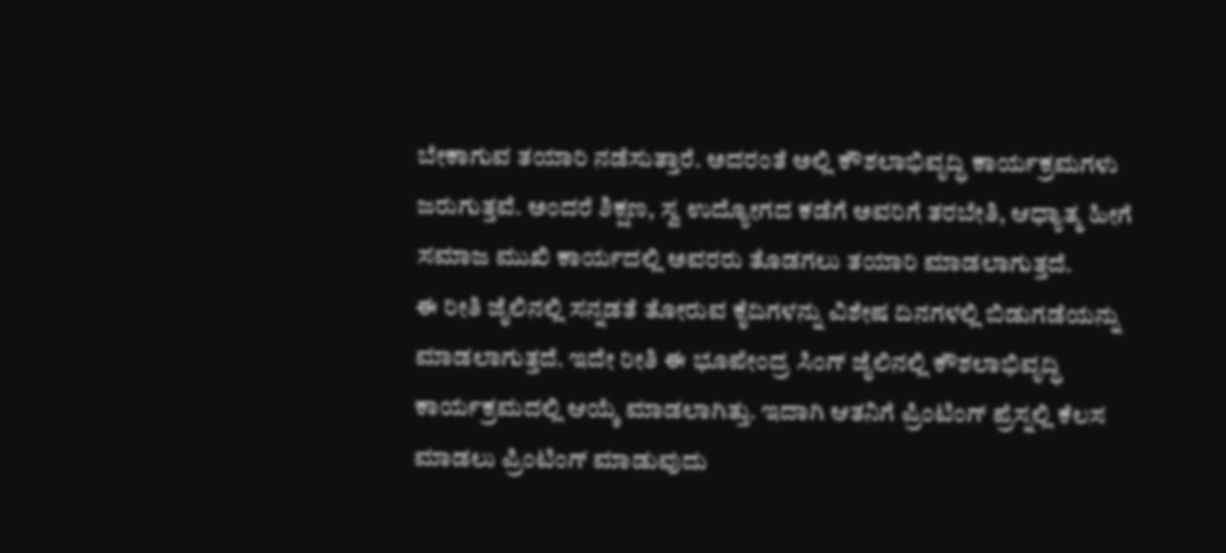ಬೇಕಾಗುವ ತಯಾರಿ ನಡೆಸುತ್ತಾರೆ. ಅದರಂತೆ ಅಲ್ಲಿ ಕೌಶಲಾಭಿವೃದ್ಧಿ ಕಾರ್ಯಕ್ರಮಗಳು ಜರುಗುತ್ತವೆ. ಅಂದರೆ ಶಿಕ್ಷಣ, ಸ್ವ ಉದ್ಯೋಗದ ಕಡೆಗೆ ಅವರಿಗೆ ತರಬೇತಿ, ಆಧ್ಯಾತ್ಮ ಹೀಗೆ ಸಮಾಜ ಮುಖಿ ಕಾರ್ಯದಲ್ಲಿ ಅವರರು ತೊಡಗಲು ತಯಾರಿ ಮಾಡಲಾಗುತ್ತದೆ.
ಈ ರೀತಿ ಜೈಲಿನಲ್ಲಿ ಸನ್ನಡತೆ ತೋರುವ ಕೈದಿಗಳನ್ನು ವಿಶೇಷ ದಿನಗಳಲ್ಲಿ ಬಿಡುಗಡೆಯನ್ನು ಮಾಡಲಾಗುತ್ತದೆ. ಇದೇ ರೀತಿ ಈ ಭೂಪೇಂದ್ರ ಸಿಂಗ್ ಜೈಲಿನಲ್ಲಿ ಕೌಶಲಾಭಿವೃದ್ಧಿ ಕಾರ್ಯಕ್ರಮದಲ್ಲಿ ಆಯ್ಕೆ ಮಾಡಲಾಗಿತ್ತು. ಇದಾಗಿ ಆತನಿಗೆ ಪ್ರಿಂಟಿಂಗ್ ಪ್ರೆಸ್ನಲ್ಲಿ ಕೆಲಸ ಮಾಡಲು ಪ್ರಿಂಟಿಂಗ್ ಮಾಡುವುದು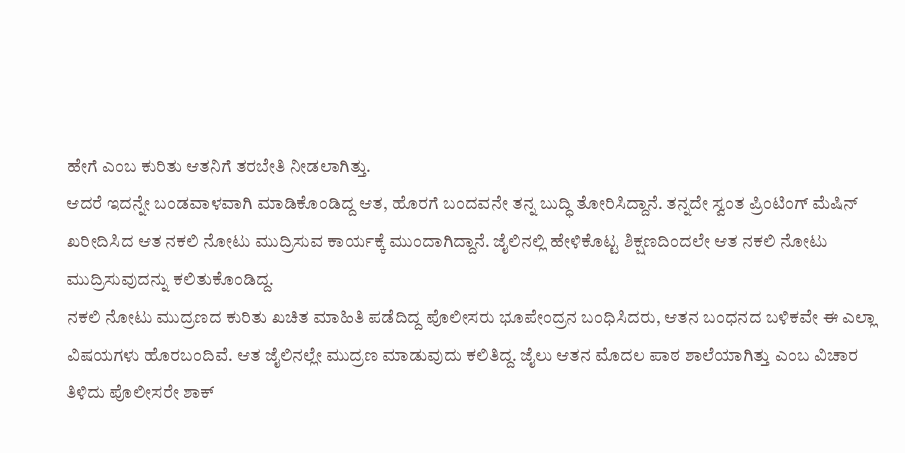ಹೇಗೆ ಎಂಬ ಕುರಿತು ಆತನಿಗೆ ತರಬೇತಿ ನೀಡಲಾಗಿತ್ತು.
ಆದರೆ ಇದನ್ನೇ ಬಂಡವಾಳವಾಗಿ ಮಾಡಿಕೊಂಡಿದ್ದ ಆತ, ಹೊರಗೆ ಬಂದವನೇ ತನ್ನ ಬುದ್ಧಿ ತೋರಿಸಿದ್ದಾನೆ. ತನ್ನದೇ ಸ್ವಂತ ಪ್ರಿಂಟಿಂಗ್ ಮೆಷಿನ್ ಖರೀದಿಸಿದ ಆತ ನಕಲಿ ನೋಟು ಮುದ್ರಿಸುವ ಕಾರ್ಯಕ್ಕೆ ಮುಂದಾಗಿದ್ದಾನೆ. ಜೈಲಿನಲ್ಲಿ ಹೇಳಿಕೊಟ್ಟ ಶಿಕ್ಷಣದಿಂದಲೇ ಆತ ನಕಲಿ ನೋಟು ಮುದ್ರಿಸುವುದನ್ನು ಕಲಿತುಕೊಂಡಿದ್ದ.
ನಕಲಿ ನೋಟು ಮುದ್ರಣದ ಕುರಿತು ಖಚಿತ ಮಾಹಿತಿ ಪಡೆದಿದ್ದ ಪೊಲೀಸರು ಭೂಪೇಂದ್ರನ ಬಂಧಿಸಿದರು, ಆತನ ಬಂಧನದ ಬಳಿಕವೇ ಈ ಎಲ್ಲಾ ವಿಷಯಗಳು ಹೊರಬಂದಿವೆ. ಆತ ಜೈಲಿನಲ್ಲೇ ಮುದ್ರಣ ಮಾಡುವುದು ಕಲಿತಿದ್ದ. ಜೈಲು ಆತನ ಮೊದಲ ಪಾಠ ಶಾಲೆಯಾಗಿತ್ತು ಎಂಬ ವಿಚಾರ ತಿಳಿದು ಪೊಲೀಸರೇ ಶಾಕ್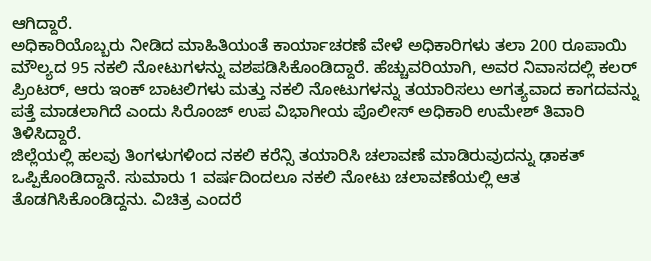ಆಗಿದ್ದಾರೆ.
ಅಧಿಕಾರಿಯೊಬ್ಬರು ನೀಡಿದ ಮಾಹಿತಿಯಂತೆ ಕಾರ್ಯಾಚರಣೆ ವೇಳೆ ಅಧಿಕಾರಿಗಳು ತಲಾ 200 ರೂಪಾಯಿ ಮೌಲ್ಯದ 95 ನಕಲಿ ನೋಟುಗಳನ್ನು ವಶಪಡಿಸಿಕೊಂಡಿದ್ದಾರೆ. ಹೆಚ್ಚುವರಿಯಾಗಿ, ಅವರ ನಿವಾಸದಲ್ಲಿ ಕಲರ್ ಪ್ರಿಂಟರ್, ಆರು ಇಂಕ್ ಬಾಟಲಿಗಳು ಮತ್ತು ನಕಲಿ ನೋಟುಗಳನ್ನು ತಯಾರಿಸಲು ಅಗತ್ಯವಾದ ಕಾಗದವನ್ನು ಪತ್ತೆ ಮಾಡಲಾಗಿದೆ ಎಂದು ಸಿರೊಂಜ್ ಉಪ ವಿಭಾಗೀಯ ಪೊಲೀಸ್ ಅಧಿಕಾರಿ ಉಮೇಶ್ ತಿವಾರಿ ತಿಳಿಸಿದ್ದಾರೆ.
ಜಿಲ್ಲೆಯಲ್ಲಿ ಹಲವು ತಿಂಗಳುಗಳಿಂದ ನಕಲಿ ಕರೆನ್ಸಿ ತಯಾರಿಸಿ ಚಲಾವಣೆ ಮಾಡಿರುವುದನ್ನು ಢಾಕತ್ ಒಪ್ಪಿಕೊಂಡಿದ್ದಾನೆ. ಸುಮಾರು 1 ವರ್ಷದಿಂದಲೂ ನಕಲಿ ನೋಟು ಚಲಾವಣೆಯಲ್ಲಿ ಆತ ತೊಡಗಿಸಿಕೊಂಡಿದ್ದನು. ವಿಚಿತ್ರ ಎಂದರೆ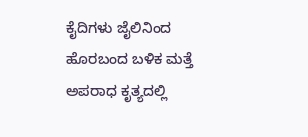ಕೈದಿಗಳು ಜೈಲಿನಿಂದ ಹೊರಬಂದ ಬಳಿಕ ಮತ್ತೆ ಅಪರಾಧ ಕೃತ್ಯದಲ್ಲಿ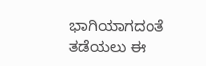ಭಾಗಿಯಾಗದಂತೆ ತಡೆಯಲು ಈ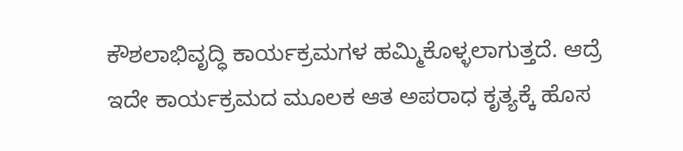ಕೌಶಲಾಭಿವೃದ್ಧಿ ಕಾರ್ಯಕ್ರಮಗಳ ಹಮ್ಮಿಕೊಳ್ಳಲಾಗುತ್ತದೆ. ಆದ್ರೆ ಇದೇ ಕಾರ್ಯಕ್ರಮದ ಮೂಲಕ ಆತ ಅಪರಾಧ ಕೃತ್ಯಕ್ಕೆ ಹೊಸ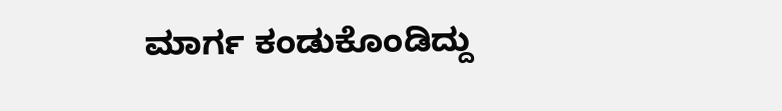ಮಾರ್ಗ ಕಂಡುಕೊಂಡಿದ್ದು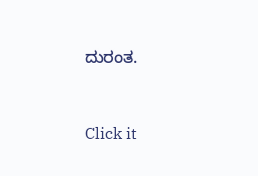ದುರಂತ.



Click it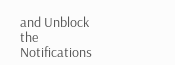and Unblock the Notifications